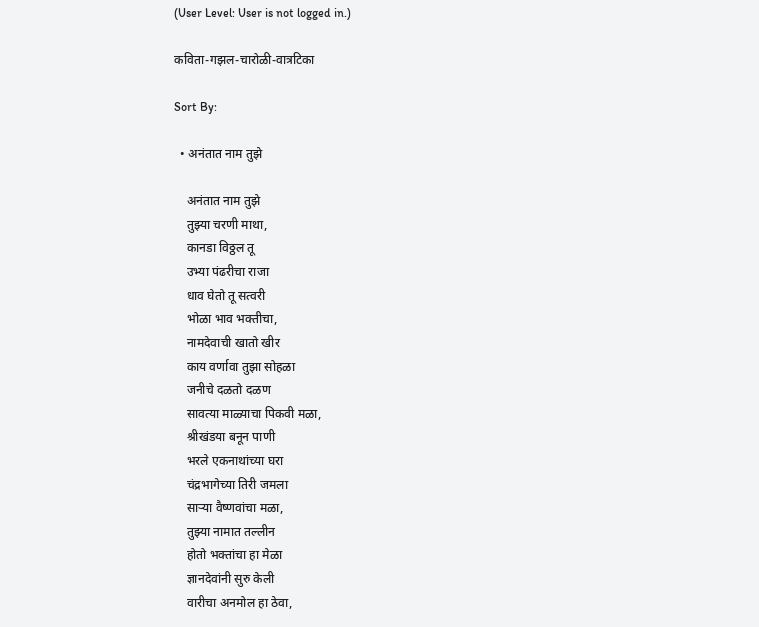(User Level: User is not logged in.)

कविता-गझल-चारोळी-वात्रटिका

Sort By:

  • अनंतात नाम तुझे

    अनंतात नाम तुझे
    तुझ्या चरणी माथा,
    कानडा विठ्ठल तू
    उभ्या पंढरीचा राजा
    धाव घेतो तू सत्वरी
    भोळा भाव भक्तीचा,
    नामदेवाची खातो खीर
    काय वर्णावा तुझा सोहळा
    जनीचे दळतो दळण
    सावत्या माळ्याचा पिकवी मळा,
    श्रीखंडया बनून पाणी
    भरले एकनाथांच्या घरा
    चंद्रभागेच्या तिरी जमला
    साऱ्या वैष्णवांचा मळा,
    तुझ्या नामात तल्लीन
    होतो भक्तांचा हा मेळा
    ज्ञानदेवांनी सुरु केली
    वारीचा अनमोल हा ठेवा,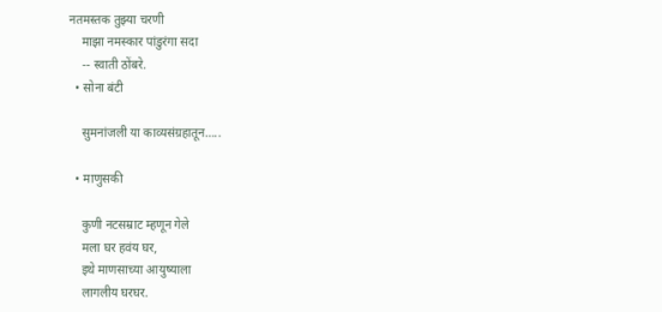नतमस्तक तुझ्या चरणी
    माझा नमस्कार पांडुरंगा सदा
    -- स्वाती ठोंबरे.
  • सोना बंटी

    सुमनांजली या काव्यसंग्रहातून…..

  • माणुसकी

    कुणी नटसम्राट म्हणून गेले
    मला घर हवंय घर,
    इथे माणसाच्या आयुष्याला
    लागलीय घरघर.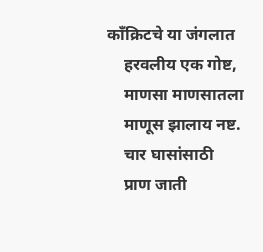काँक्रिटचे या जंगलात
    हरवलीय एक गोष्ट,
    माणसा माणसातला
    माणूस झालाय नष्ट.
    चार घासांसाठी
    प्राण जाती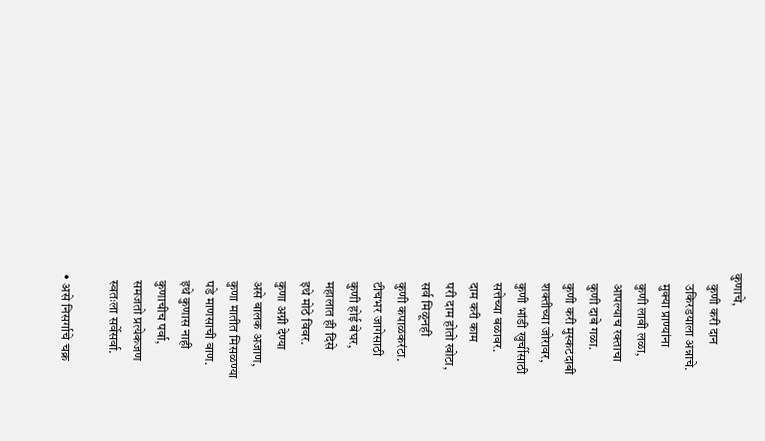कुणाचे,
    कुणी करी दान
    उकिरडयाला अन्नाचे.
    मुक्या प्राण्यांना
    कुणी लावी लळा,
    आपल्याच रक्ताचा
    कुणी दाबे गळा.
    कुणी करी मुस्कटदाबी
    शक्तीच्या जोरावर,
    कुणी भांडी खुर्चीसाठी
    सत्तेच्या बळावर.
    दाम करी काम
    परी दाम होतो खोटा,
    सर्व मिळूनही
    कुणी कपाळकरंटा.
    टीचभर जागेसाठी
    कुणी होई बेघर,
    महालात ही दिसे
    इथे मोठे विवर.
    कुणा अग्नी देण्या
    असे बालक अजाण,
    कुणा मातीत मिसळण्या
    पडे माणसाची वाण.
    इथे कुणास नाही
    कुणाचीच पर्वा,
    समजतो प्रत्येकजण
    स्वतःला सर्वेसर्वा.

  • असे निसर्गाचे चक्र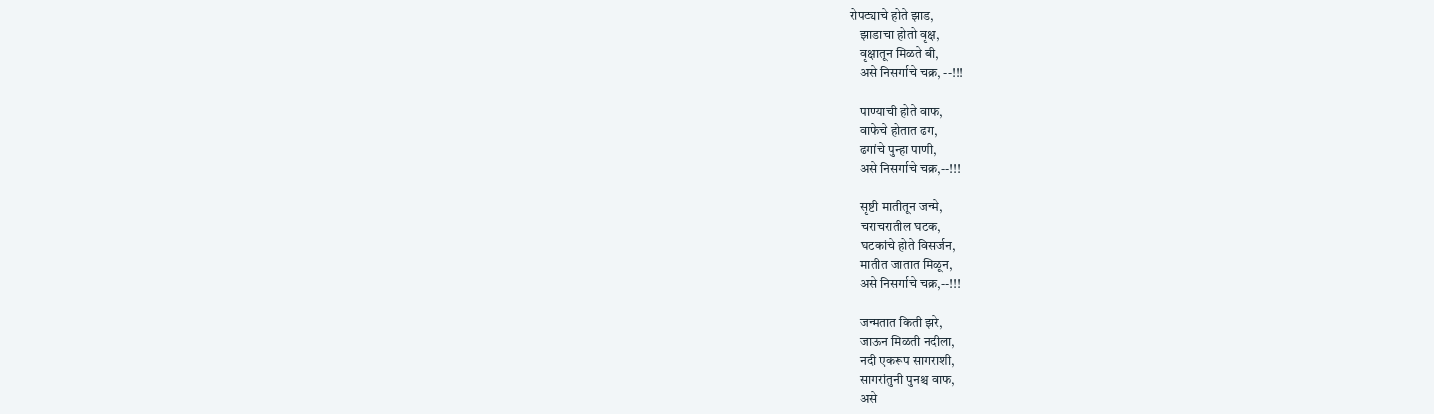रोपट्याचे होते झाड,
    झाडाचा होतो वृक्ष,
    वृक्षातून मिळते बी,
    असे निसर्गाचे चक्र, --!!!

    पाण्याची होते वाफ,
    वाफेचे होतात ढग,
    ढगांचे पुन्हा पाणी,
    असे निसर्गाचे चक्र,--!!!

    सृष्टी मातीतून जन्मे,
    चराचरातील घटक,
    घटकांचे होते विसर्जन,
    मातीत जातात मिळून,
    असे निसर्गाचे चक्र,--!!!

    जन्मतात किती झरे,
    जाऊन मिळती नदीला,
    नदी एकरूप सागराशी,
    सागरांतुनी पुनश्च वाफ,
    असे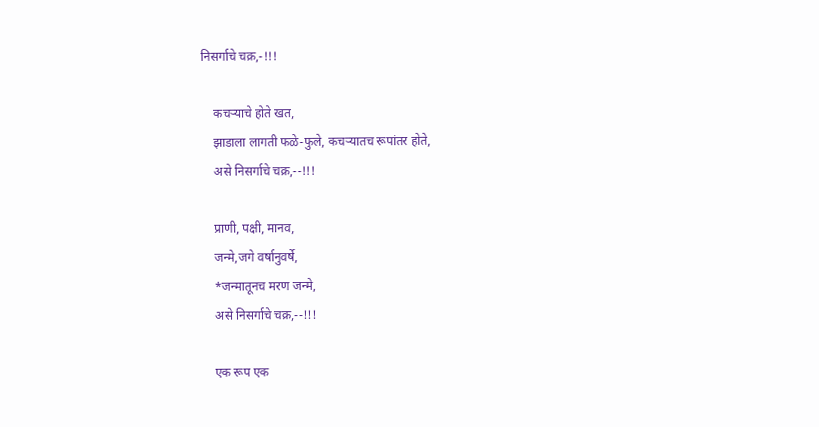निसर्गाचे चक्र,-!!!

    कचऱ्याचे होते खत,
    झाडाला लागती फळे-फुले, कचऱ्यातच रूपांतर होते,
    असे निसर्गाचे चक्र,--!!!

    प्राणी, पक्षी, मानव,
    जन्मे,जगे वर्षानुवर्षे,
    *जन्मातूनच मरण जन्मे,
    असे निसर्गाचे चक्र,--!!!

    एक रूप एक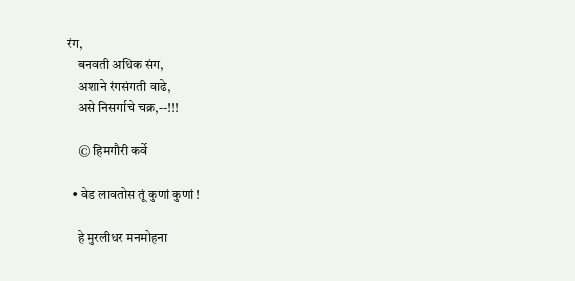रंग,
    बनवती अधिक संग,
    अशाने रंगसंगती वाढे,
    असे निसर्गाचे चक्र,--!!!

    © हिमगौरी कर्वे

  • वेड लावतोस तूं कुणां कुणां !

    हे मुरलीधर मनमोहना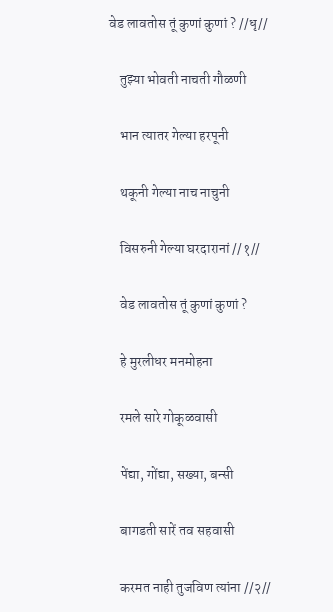वेड लावतोस तूं कुणां कुणां ? //धृ//

    तुझ्या भोवती नाचती गौळणी

    भान त्यातर गेल्या हरपूनी

    थकूनी गेल्या नाच नाचुनी

    विसरुनी गेल्या घरदारानां //१//

    वेड लावतोस तूं कुणां कुणां ?

    हे मुरलीधर मनमोहना

    रमले सारे गोकूळवासी

    पेंद्या, गोंद्या, सख्या, बन्सी

    बागडती सारें तव सहवासी

    करमत नाही तुजविण त्यांना //२//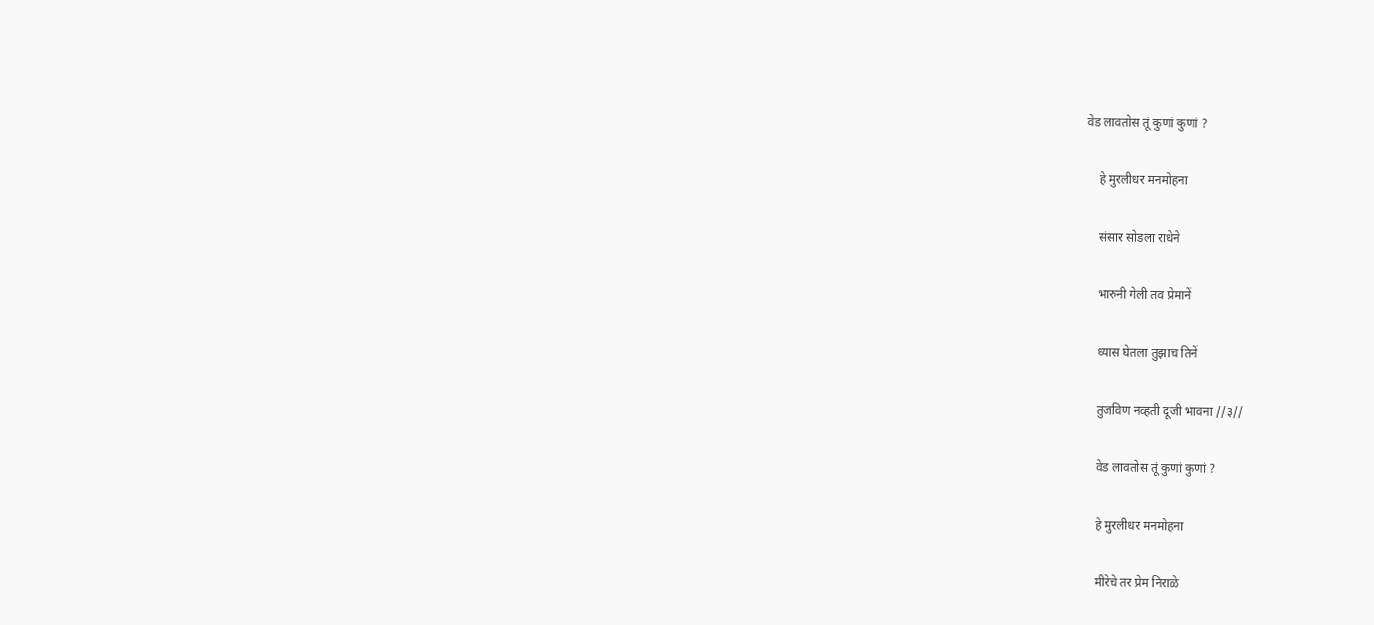वेड लावतोस तूं कुणां कुणां ?

    हे मुरलीधर मनमोहना

    संसार सोडला राधेने

    भारुनी गेली तव प्रेमानें

    ध्यास घेतला तुझाच तिनें

    तुजविण नव्हती दूजी भावना //३//

    वेड लावतोस तूं कुणां कुणां ?

    हे मुरलीधर मनमोहना

    मीरेचे तर प्रेम निराळे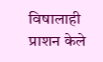विषालाही प्राशन केले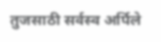तुजसाठी सर्वस्व अर्पिले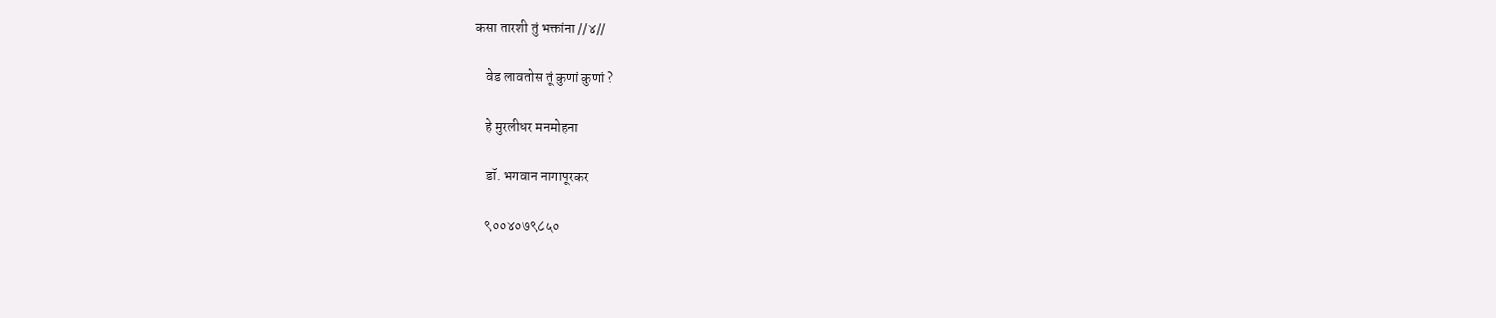कसा तारशी तुं भक्तांना //४//

    वेड लावतोस तूं कुणां कुणां ?

    हे मुरलीधर मनमोहना

    डॉ. भगवान नागापूरकर

    ९००४०७९८५०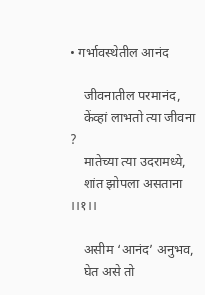• गर्भावस्थेतील आनंद

    जीवनातील परमानंद,
    केंव्हां लाभतो त्या जीवना ?
    मातेच्या त्या उदरामध्ये,
    शांत झोपला असताना ।।१।।

    असीम ‘आनंद’ अनुभव,
    घेत असे तो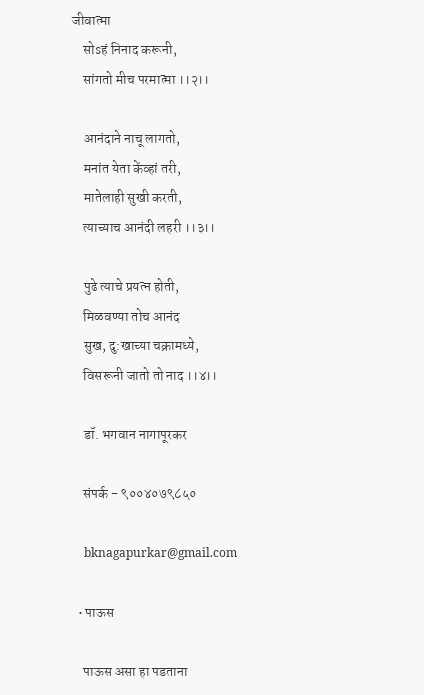जीवात्मा
    सोsहं निनाद करूनी,
    सांगतो मीच परमात्मा ।।२।।

    आनंदाने नाचू लागतो,
    मनांत येता केंव्हां तरी,
    मातेलाही सुखी करती,
    त्याच्याच आनंदी लहरी ।।३।।

    पुढे त्याचे प्रयत्न होती,
    मिळवण्या तोच आनंद
    सुख, दु:खाच्या चक्रामध्ये,
    विसरूनी जातो तो नाद ।।४।।

    डॉ. भगवान नागापूरकर

    संपर्क - ९००४०७९८५०

    bknagapurkar@gmail.com

  • पाऊस

    पाऊस असा हा पडताना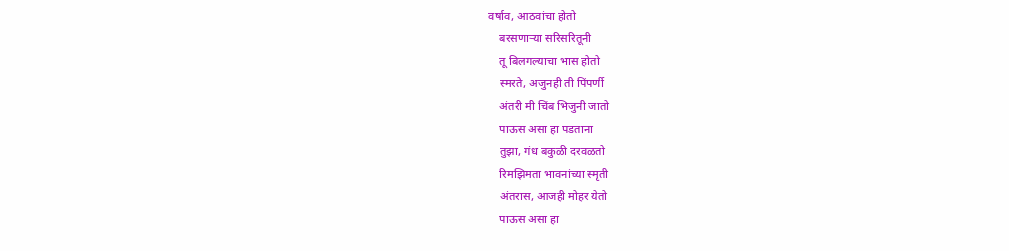वर्षाव, आठवांचा होतो
    बरसणाऱ्या सरिसरितूनी
    तू बिलगल्याचा भास होतो
    स्मरते, अजुनही ती पिंपर्णी
    अंतरी मी चिंब भिजुनी जातो
    पाऊस असा हा पडताना
    तुझा, गंध बकुळी दरवळतो
    रिमझिमता भावनांच्या स्मृती
    अंतरास, आजही मोहर येतो
    पाऊस असा हा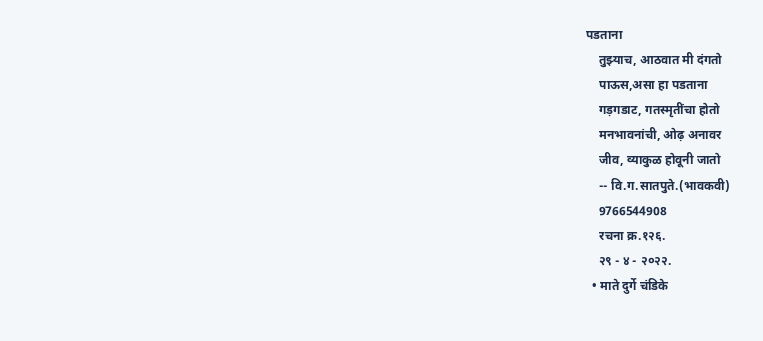पडताना
    तुझ्याच, आठवात मी दंगतो
    पाऊस,असा हा पडताना
    गड़गडाट, गतस्मृतींचा होतो
    मनभावनांची, ओढ़ अनावर
    जीव, व्याकुळ होवूनी जातो
    -- वि.ग.सातपुते.(भावकवी)
    9766544908
    रचना क्र.१२६.
    २९ - ४ - २०२२.
  • माते दुर्गे चंडिके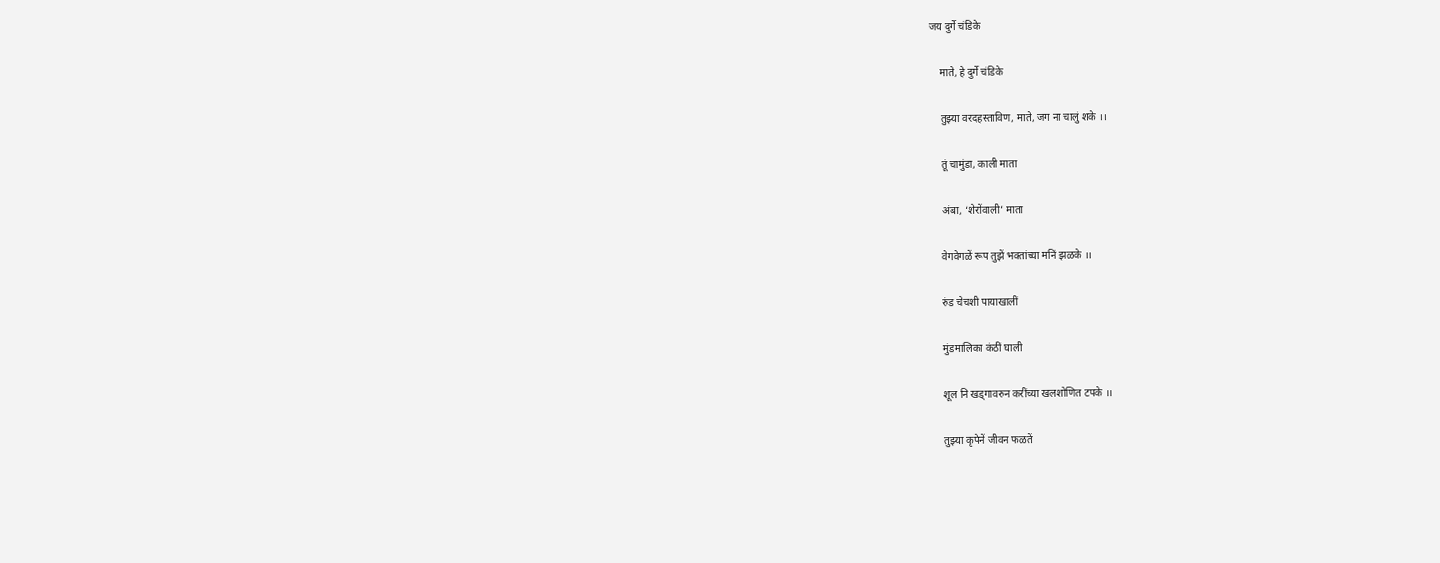जय दुर्गे चंडिके

    माते, हे दुर्गे चंडिके

    तुझ्या वरदहस्ताविण, माते, जग ना चालुं शके ।।

    तूं चामुंडा, काली माता

    अंबा, ‘शेरोंवाली’ माता

    वेगवेगळें रूप तुझें भक्तांच्या मनिं झळके ।।

    रुंड चेचशी पायाखालीं

    मुंडमालिका कंठीं घाली

    शूल नि खड्गावरुन करींच्या खलशोणित टपके ।।

    तुझ्या कृपेनें जीवन फळतें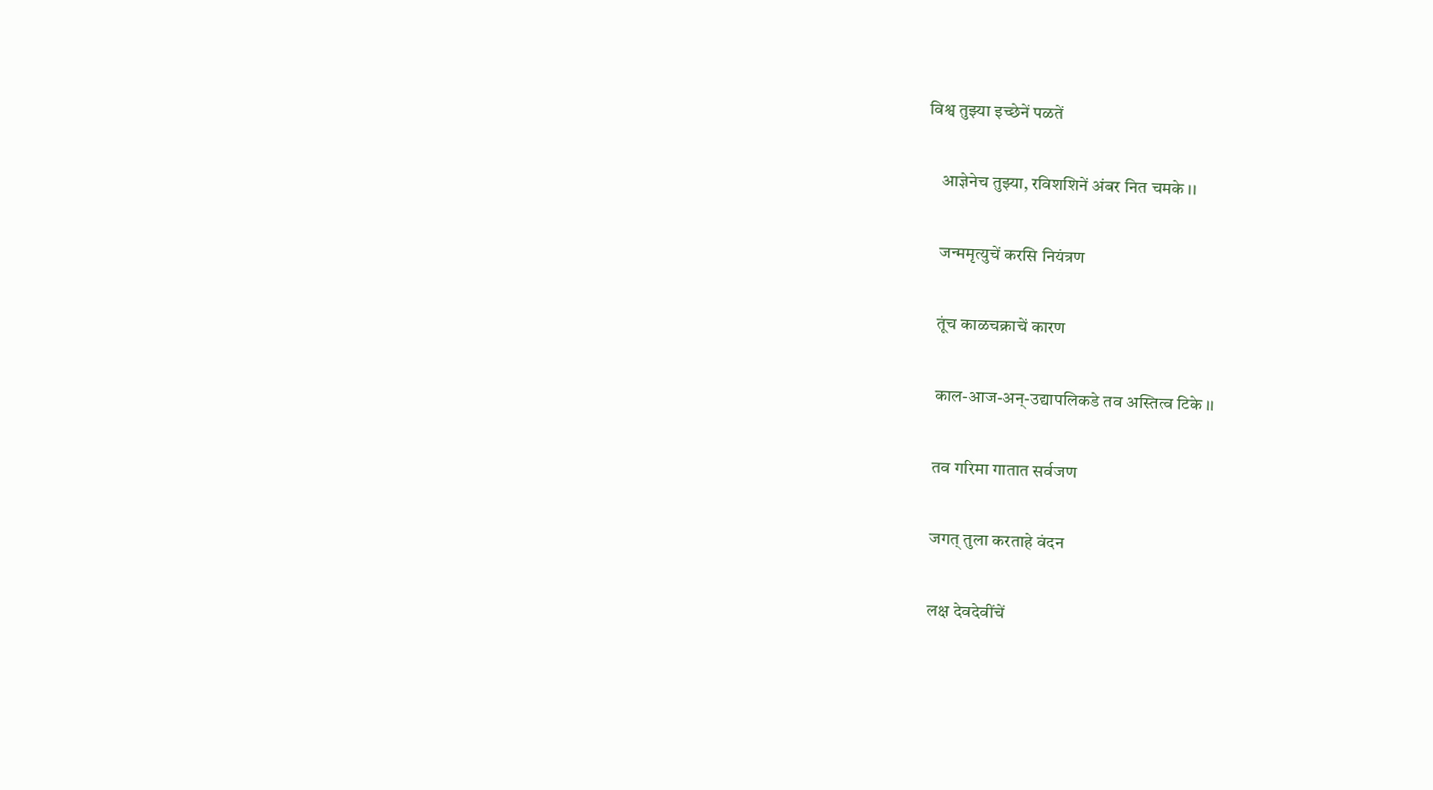विश्व तुझ्या इच्छेनें पळतें

    आज्ञेनेच तुझ्या, रविशशिनें अंबर नित चमके ।।

    जन्ममृत्युचें करसि नियंत्रण

    तूंच काळचक्राचें कारण

    काल-आज-अन्-उद्यापलिकडे तव अस्तित्व टिके ।।

    तव गरिमा गातात सर्वजण

    जगत् तुला करताहे वंदन

    लक्ष देवदेवींचें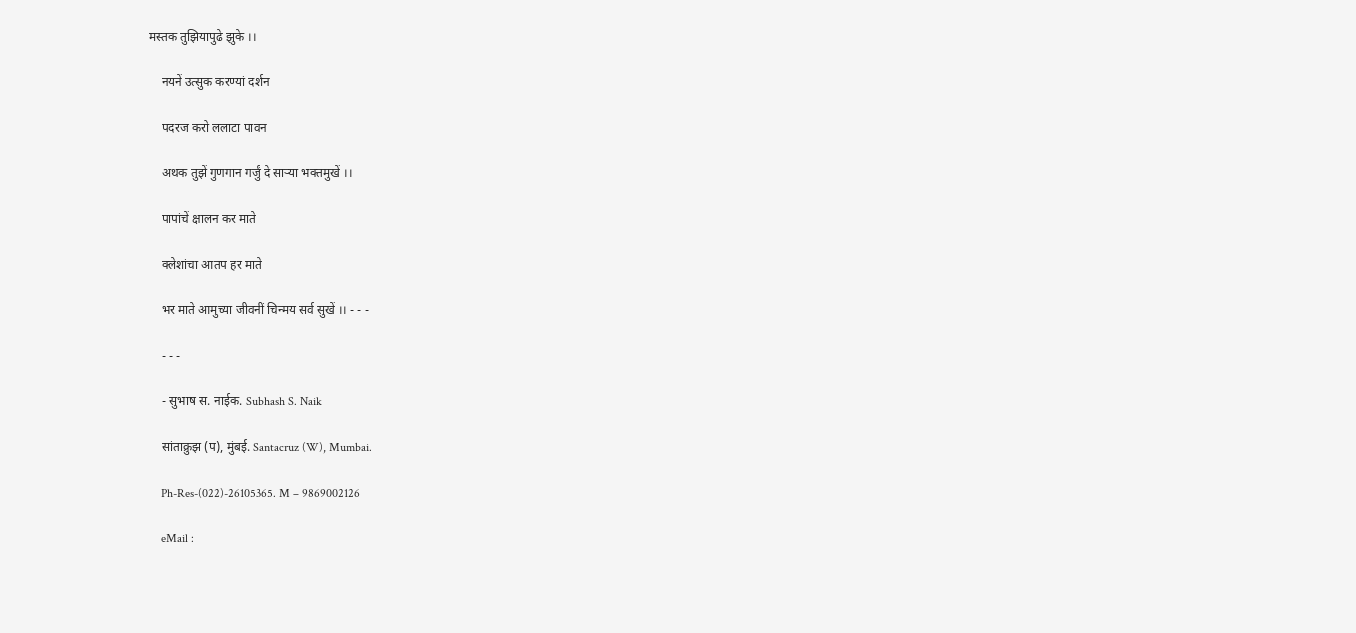मस्तक तुझियापुढे झुके ।।

    नयनें उत्सुक करण्यां दर्शन

    पदरज करो ललाटा पावन

    अथक तुझें गुणगान गर्जुं दे सार्‍या भक्तमुखें ।।

    पापांचें क्षालन कर माते

    क्लेशांचा आतप हर माते

    भर माते आमुच्या जीवनीं चिन्मय सर्व सुखें ।। - - -

    - - -

    - सुभाष स. नाईक. Subhash S. Naik

    सांताक्रुझ (प), मुंबई. Santacruz (W), Mumbai.

    Ph-Res-(022)-26105365. M – 9869002126

    eMail :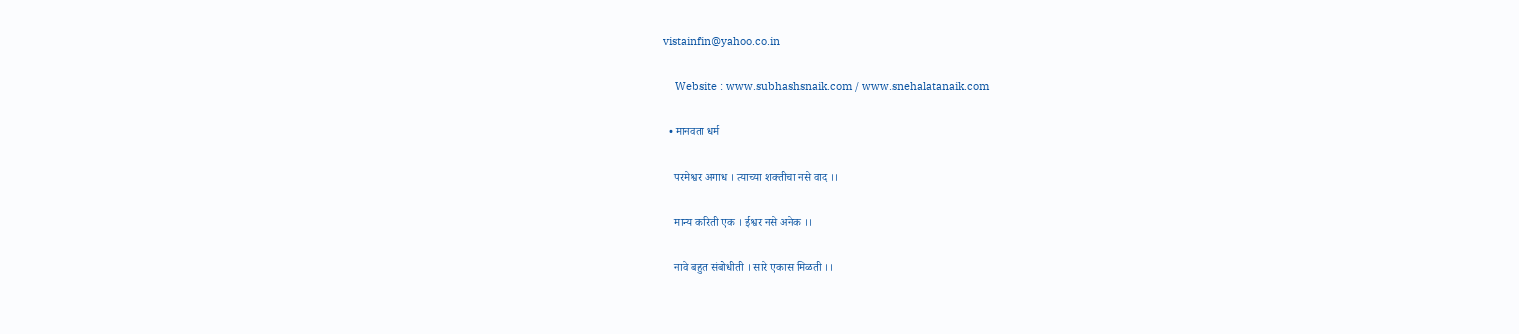vistainfin@yahoo.co.in

    Website : www.subhashsnaik.com / www.snehalatanaik.com

  • मानवता धर्म

    परमेश्वर अगाध । त्याच्या शक्तीचा नसे वाद ।।

    मान्य करिती एक । ईश्वर नसे अनेक ।।

    नावे बहुत संबोधीती । सारे एकास मिळती ।।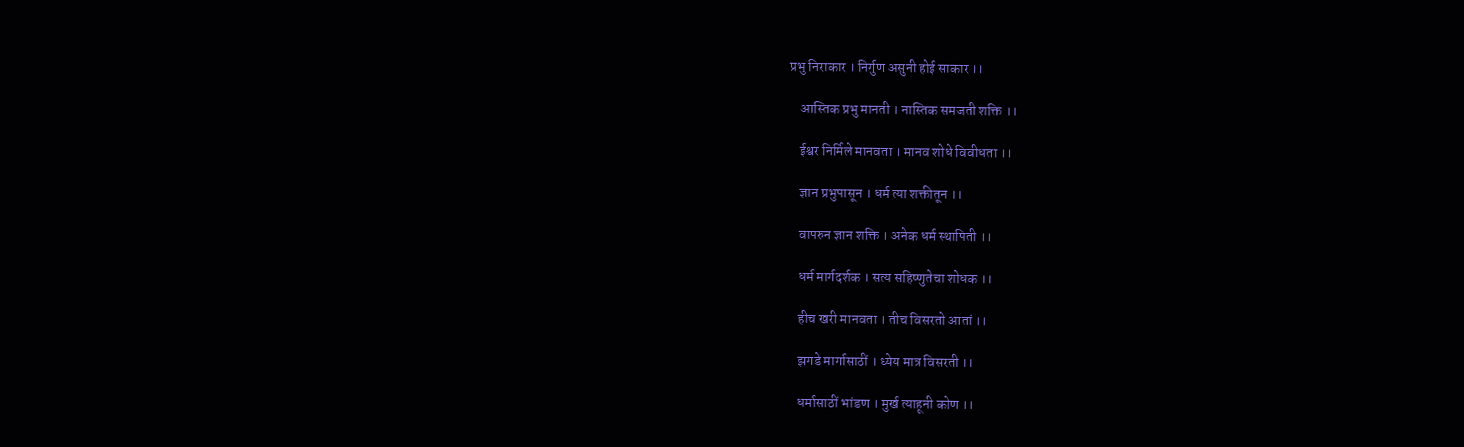प्रभु निराकार । निर्गुण असुनी होई साकार ।।

    आस्तिक प्रभु मानती । नास्तिक समजती शक्ति ।।

    ईश्वर निर्मिले मानवता । मानव शोधे विवीधता ।।

    ज्ञान प्रभुपासून । धर्म त्या शक्तीतून ।।

    वापरुन ज्ञान शक्ति । अनेक धर्म स्थापिती ।।

    धर्म मार्गदर्शक । सत्य सहिष्णुतेचा शोधक ।।

    हीच खरी मानवता । तीच विसरतो आतां ।।

    झगडे मार्गासाठीं । ध्येय मात्र विसरती ।।

    धर्मासाठीं भांडण । मुर्ख त्याहूनी कोण ।।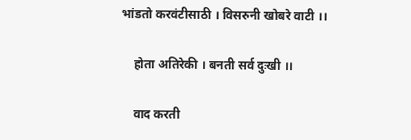भांडतो करवंटीसाठी । विसरुनी खोबरे वाटी ।।

    होता अतिरेकी । बनती सर्व दुःखी ।।

    वाद करती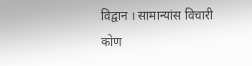विद्वान । सामान्यांस विचारी कोण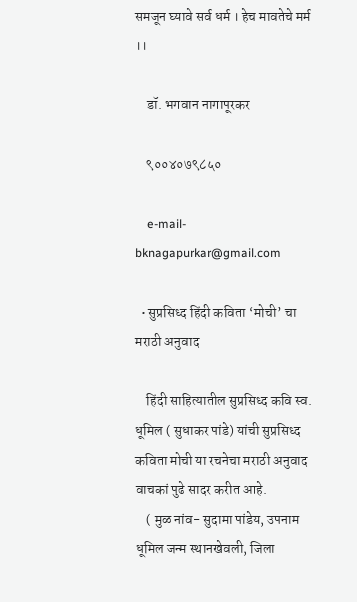समजून घ्यावे सर्व धर्म । हेच मावतेचे मर्म ।।

    डॉ. भगवान नागापूरकर

    ९००४०७९८५०

    e-mail- bknagapurkar@gmail.com

  • सुप्रसिध्द हिंदी कविता ‘मोची’ चा मराठी अनुवाद

    हिंदी साहित्यातील सुप्रसिध्द कवि स्व. धूमिल ( सुधाकर पांडे) यांची सुप्रसिध्द कविता मोची या रचनेचा मराठी अनुवाद वाचकां पुढे सादर करीत आहे.
    ( मुळ नांव- सुदामा पांडेय, उपनाम धूमिल जन्म स्थानखेवली, जिला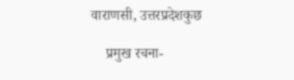वाराणसी, उत्तरप्रदेशकुछ

    प्रमुख रचना-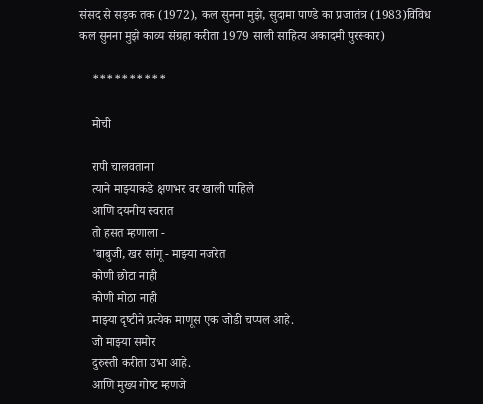संसद से सड़क तक (1972), कल सुनना मुझे, सुदामा पाण्डे का प्रजातंत्र (1983)विविध कल सुनना मुझे काव्य संग्रहा करीता 1979 साली साहित्य अकादमी पुरस्कार)

    **********

    मोची

    रापी चालवताना
    त्‍याने माझ्याकडे क्षणभर वर खाली पाहिले
    आणि दयनीय स्‍वरात
    तो हसत म्‍हणाला -
    'बाबुजी, खर सांगू - माझ्या नजरेत
    कोणी छोटा नाही
    कोणी मोठा नाही
    माझ्या दृष्‍टीने प्रत्‍येक माणूस एक जोडी चप्‍पल आहे.
    जो माझ्या समोर
    दुरुस्‍ती करीता उभा आहे.
    आणि मुख्‍य गोष्‍ट म्‍हणजे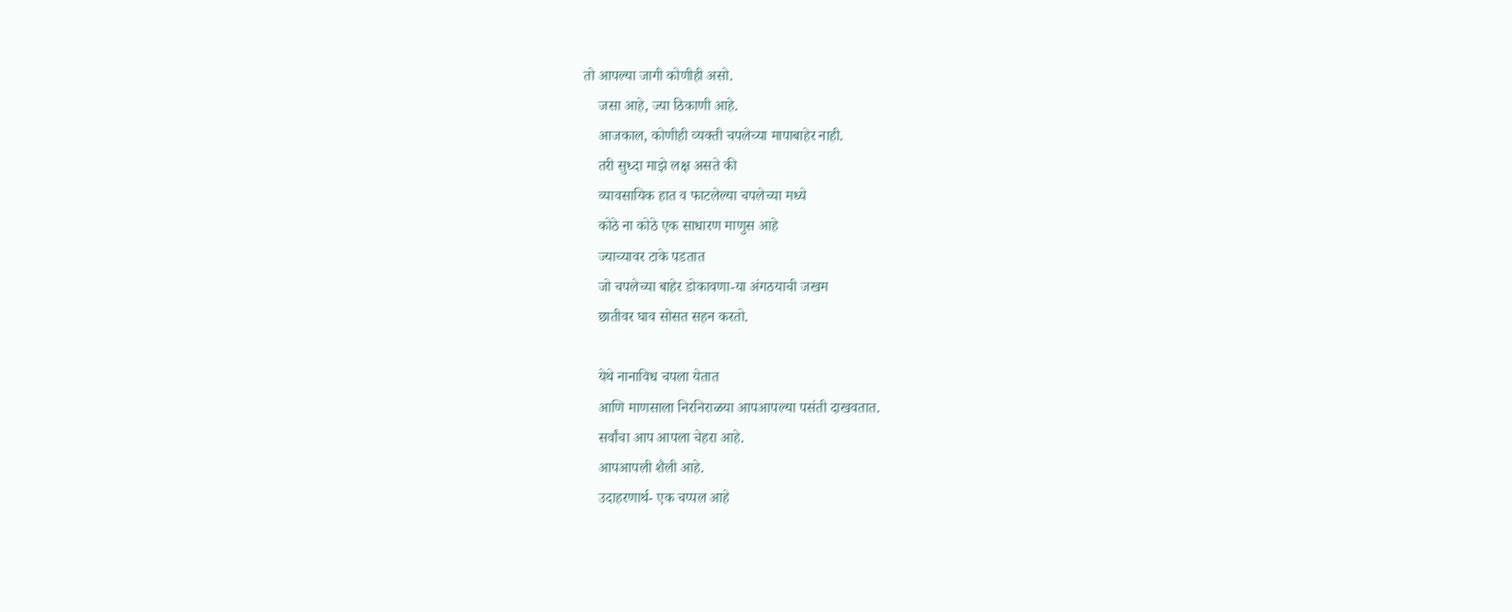तो आपल्‍या जागी कोणीही असो.
    जसा आहे, ज्‍या ठिकाणी आहे.
    आजकाल, कोणीही व्‍यक्‍ती चपलेच्‍या मापाबाहेर नाही.
    तरी सुध्‍दा माझे लक्ष असते की
    व्‍यावसायिक हात व फाटलेल्‍या चपलेच्‍या मध्‍ये
    कोठे ना कोठे एक साधारण माणुस आहे
    ज्‍याच्‍यावर टाके पडतात
    जो चपलेच्‍या बाहेर डोकावणा-या अंगठयाची जखम
    छातीवर घाव सोसत सहन करतो.

    येथे नानाविध चपला येतात
    आणि माणसाला निरनिराळया आपआपल्या पसंती दाखवतात.
    सर्वांचा आप आपला चेहरा आहे.
    आपआपली शैली आहे.
    उदाहरणार्थ- एक चप्‍पल आहे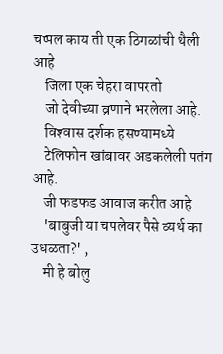चप्‍पल काय ती एक ठिगळांची थैली आहे
    जिला एक चेहरा वापरतो
    जो देवीच्‍या व्रणाने भरलेला आहे.
    विश्‍वास दर्शक हसण्‍यामध्‍ये
    टेलिफोन खांबावर अडकलेली पतंग आहे.
    जी फडफड आवाज करीत आहे
    'बाबुजी या चपलेवर पैसे व्‍यर्थ का उधळता?' ,
    मी हे बोलु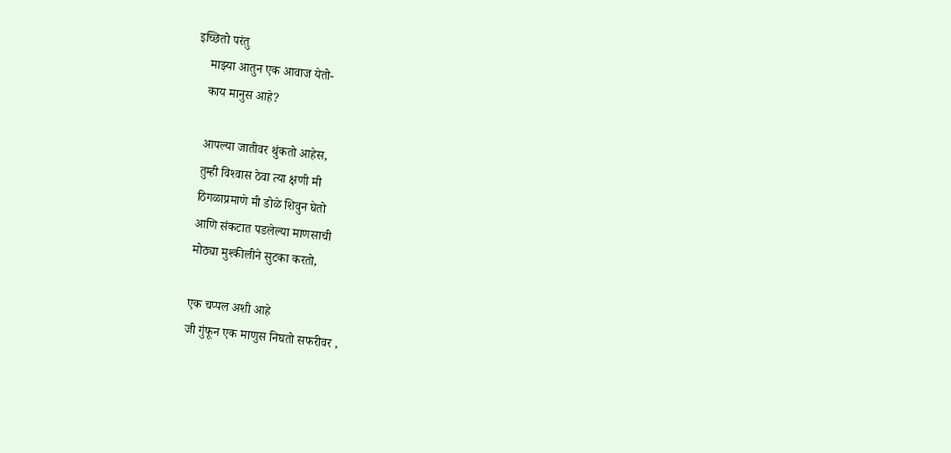इच्छितो परंतु
    माझ्या आतुन एक आवाज येतो-
    काय मानुस आहे?

    आपल्‍या जातीवर थुंकतो आहेस,
    तुम्‍ही विश्‍वास ठेवा त्‍या क्षणी मी
    ठिगळाप्रमाणे मी डोळे शिवुन घेतो
    आणि संकटात पडलेल्‍या माणसाची
    मोठ्या मुश्‍कीलीने सुटका करतो,

    एक चप्‍पल अशी आहे
    जी गुंफून एक माणुस निघतो सफरीवर ,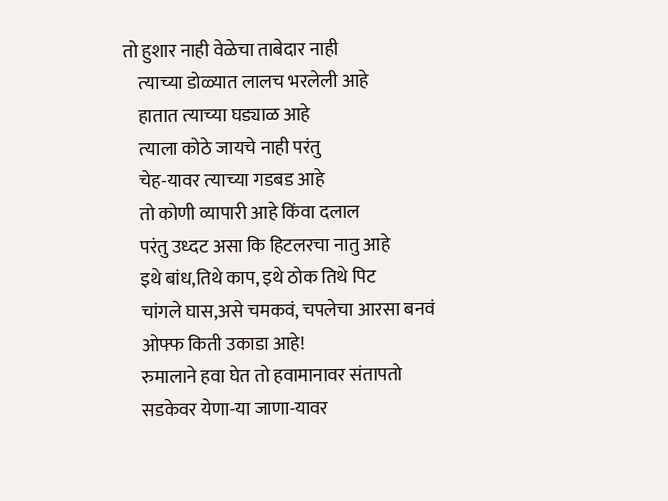तो हुशार नाही वेळेचा ताबेदार नाही
    त्‍याच्‍या डोळ्यात लालच भरलेली आहे
    हातात त्‍याच्‍या घड्याळ आहे
    त्‍याला कोठे जायचे नाही परंतु
    चेह-यावर त्‍याच्‍या गडबड आहे
    तो कोणी व्‍यापारी आहे किंवा दलाल
    परंतु उध्‍दट असा कि हिटलरचा नातु आहे
    इथे बांध,तिथे काप, इथे ठोक तिथे पिट
    चांगले घास,असे चमकवं, चपलेचा आरसा बनवं
    ओफ्फ किती उकाडा आहे!
    रुमालाने हवा घेत तो हवामानावर संतापतो
    सडकेवर येणा-या जाणा-यावर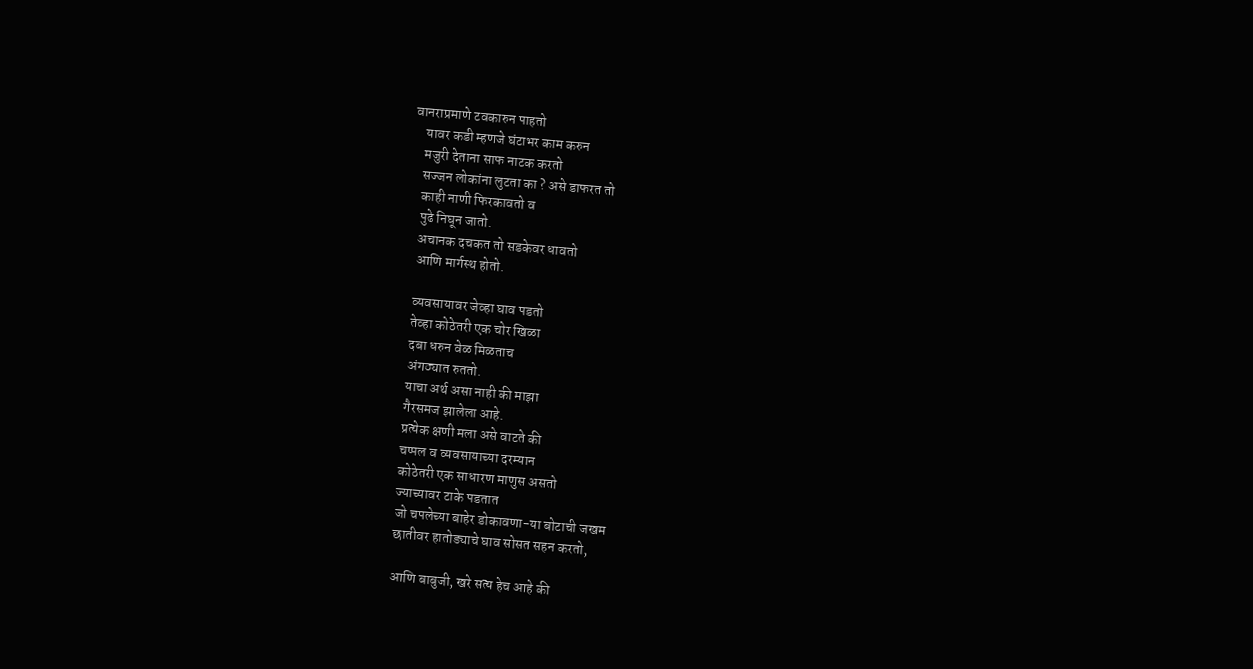वानराप्रमाणे टवकारुन पाहतो
    यावर कडी म्‍हणजे घंटाभर काम करुन
    मजुरी देताना साफ नाटक करतो
    सज्‍जन लोकांना लुटता का ? असे डाफरत तो
    काही नाणी फिरकावतो व
    पुढे निघून जातो.
    अचानक दचकत तो सडकेवर धावतो
    आणि मार्गस्‍थ होतो.

    व्‍यवसायावर जेव्‍हा घाव पडतो
    तेव्‍हा कोठेतरी एक चोर खिळा
    दबा धरुन वेळ मिळताच
    अंगठ्यात रुततो.
    याचा अर्थ असा नाही की माझा
    गैरसमज झालेला आहे.
    प्रत्‍येक क्षणी मला असे वाटते की
    चप्‍पल व व्‍यवसायाच्‍या दरम्‍यान
    कोठेतरी एक साधारण माणुस असतो
    ज्‍याच्‍यावर टाके पडतात
    जो चपलेच्‍या बाहेर डोकावणा-या बोटाची जखम
    छातीवर हातोड्याचे घाव सोसत सहन करतो,

    आणि बाबुजी, खरे सत्‍य हेच आहे की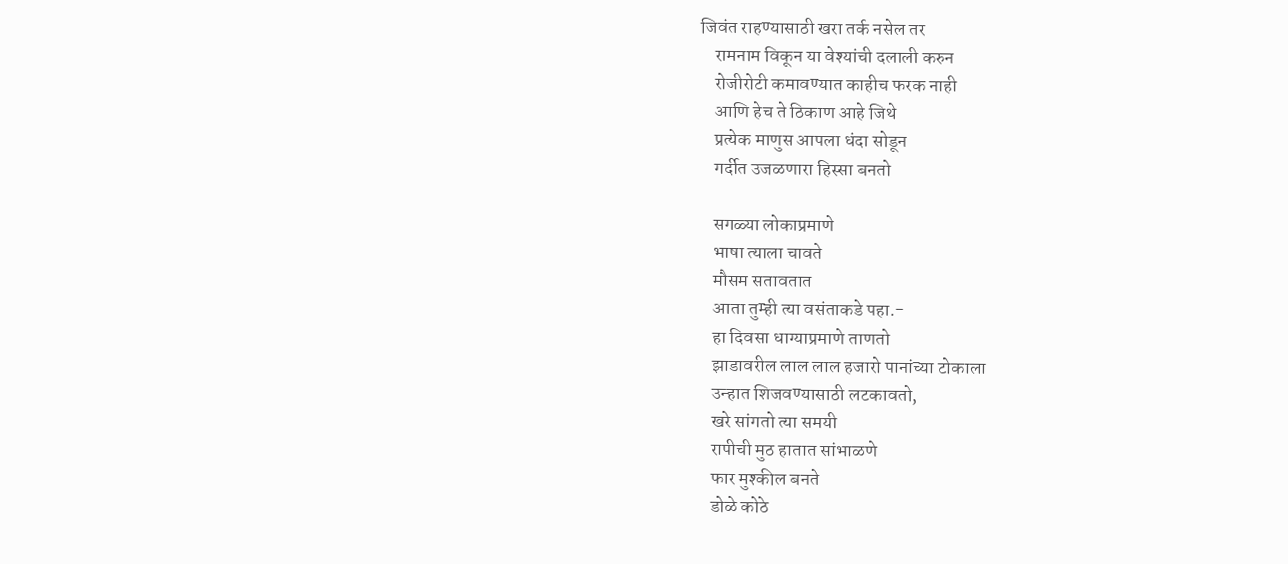जिवंत राहण्‍यासाठी खरा तर्क नसेल तर
    रामनाम विकून या वेश्‍यांची दलाली करुन
    रोजीरोटी कमावण्‍यात काहीच फरक नाही
    आणि हेच ते ठिकाण आहे जिथे
    प्रत्‍येक माणुस आपला धंदा सोडून
    गर्दीत उजळणारा हिस्‍सा बनतो

    सगळ्या लोकाप्रमाणे
    भाषा त्‍याला चावते
    मौसम सतावतात
    आता तुम्‍ही त्‍या वसंताकडे पहा.-
    हा दिवसा धाग्‍याप्रमाणे ताणतो
    झाडावरील लाल लाल हजारो पानांच्‍या टोकाला
    उन्‍हात शिजवण्‍यासाठी लटकावतो,
    खरे सांगतो त्‍या समयी
    रापीची मुठ हातात सांभाळणे
    फार मुश्‍कील बनते
    डोळे कोठे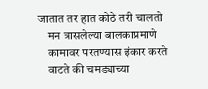जातात तर हात कोठे तरी चालतो
    मन त्रासलेल्‍या बालकाप्रमाणे
    कामावर परतण्‍यास इंकार करते
    वाटते की चमड्याच्‍या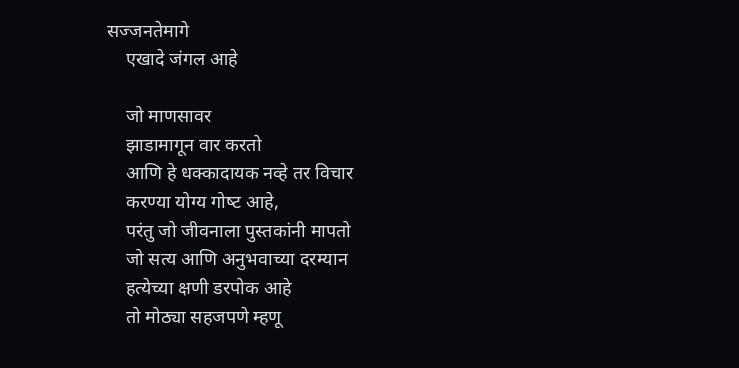सज्‍जनतेमागे
    एखादे जंगल आहे

    जो माणसावर
    झाडामागून वार करतो
    आणि हे धक्‍कादायक नव्‍हे तर विचार
    करण्‍या योग्‍य गोष्‍ट आहे,
    परंतु जो जीवनाला पुस्‍तकांनी मापतो
    जो सत्‍य आणि अनुभवाच्‍या दरम्‍यान
    हत्‍येच्‍या क्षणी डरपोक आहे
    तो मोठ्या सहजपणे म्‍हणू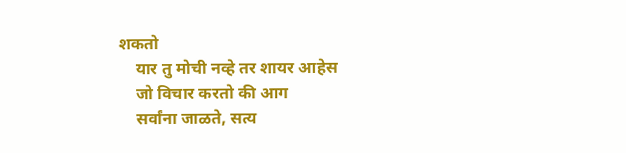शकतो
    यार तु मोची नव्‍हे तर शायर आहेस
    जो विचार करतो की आग
    सर्वांना जाळते, सत्‍य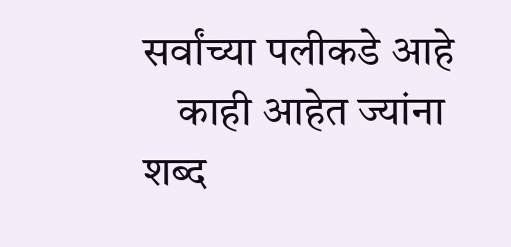सर्वांच्‍या पलीकडे आहे
    काही आहेत ज्‍यांना शब्‍द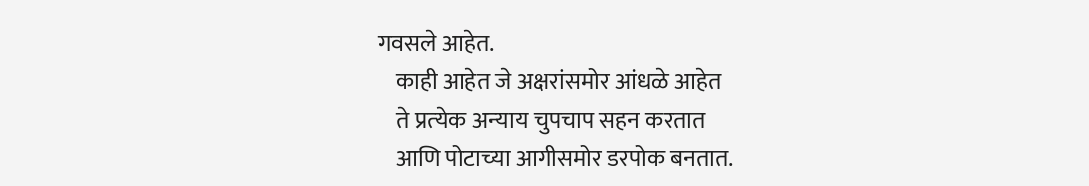गवसले आहेत.
    काही आहेत जे अक्षरांसमोर आंधळे आहेत
    ते प्रत्‍येक अन्‍याय चुपचाप सहन करतात
    आणि पोटाच्‍या आगीसमोर डरपोक बनतात.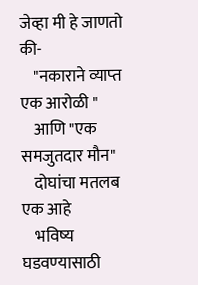जेव्‍हा मी हे जाणतो की-
    "नकाराने व्‍याप्‍त एक आरोळी "
    आणि "एक समजुतदार मौन"
    दोघांचा मतलब एक आहे
    भविष्‍य घडवण्‍यासाठी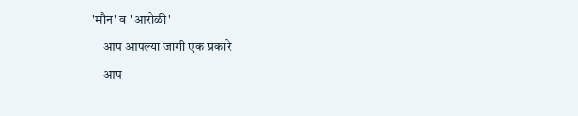'मौन' व 'आरोळी'
    आप आपल्‍या जागी एक प्रकारे
    आप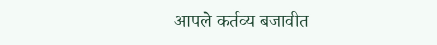आपले कर्तव्‍य बजावीत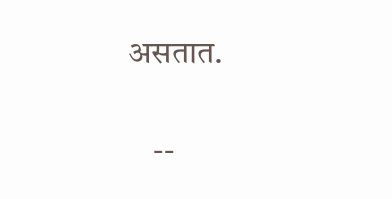असतात.

    --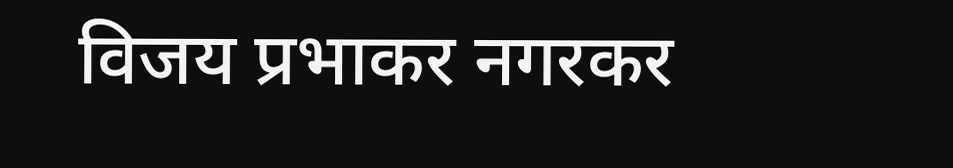विजय प्रभाकर नगरकर